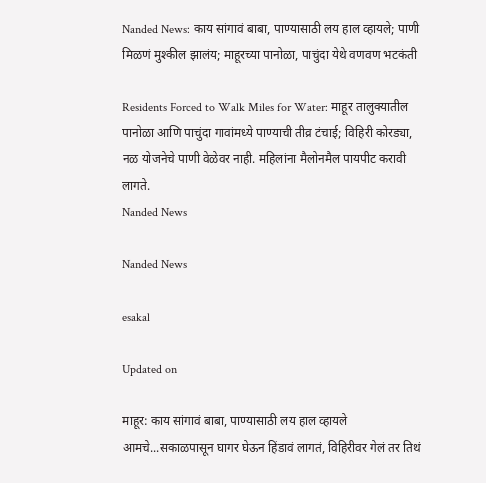Nanded News: काय सांगावं बाबा, पाण्यासाठी लय हाल व्हायले; पाणी मिळणं मुश्कील झालंय; माहूरच्या पानोळा, पाचुंदा येथे वणवण भटकंती

Residents Forced to Walk Miles for Water: माहूर तालुक्यातील पानोळा आणि पाचुंदा गावांमध्ये पाण्याची तीव्र टंचाई; विहिरी कोरड्या, नळ योजनेचे पाणी वेळेवर नाही. महिलांना मैलोनमैल पायपीट करावी लागते.
Nanded News

Nanded News

esakal

Updated on

माहूर: काय सांगावं बाबा, पाण्यासाठी लय हाल व्हायले आमचे...सकाळपासून घागर घेऊन हिंडावं लागतं, विहिरीवर गेलं तर तिथं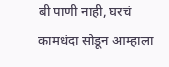बी पाणी नाही, घरचं कामधंदा सोडून आम्हाला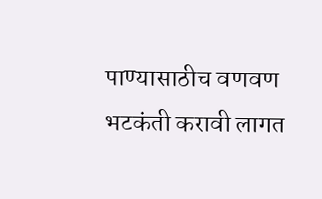पाण्यासाठीच वणवण भटकंती करावी लागत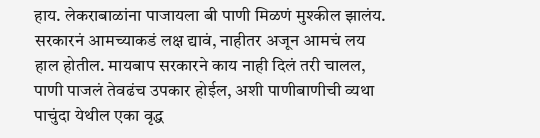हाय. लेकराबाळांना पाजायला बी पाणी मिळणं मुश्कील झालंय. सरकारनं आमच्याकडं लक्ष द्यावं, नाहीतर अजून आमचं लय हाल होतील. मायबाप सरकारने काय नाही दिलं तरी चालल, पाणी पाजलं तेवढंच उपकार होईल, अशी पाणीबाणीची व्यथा पाचुंदा येथील एका वृद्ध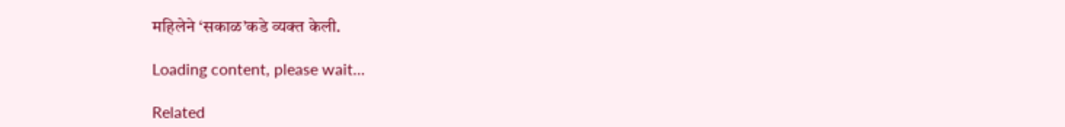महिलेने ‘सकाळ’कडे व्यक्त केली.

Loading content, please wait...

Related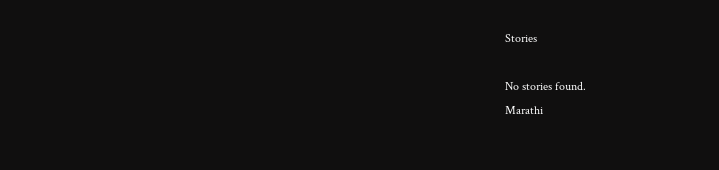Stories

No stories found.
Marathi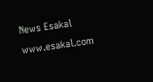News Esakal
www.esakal.com